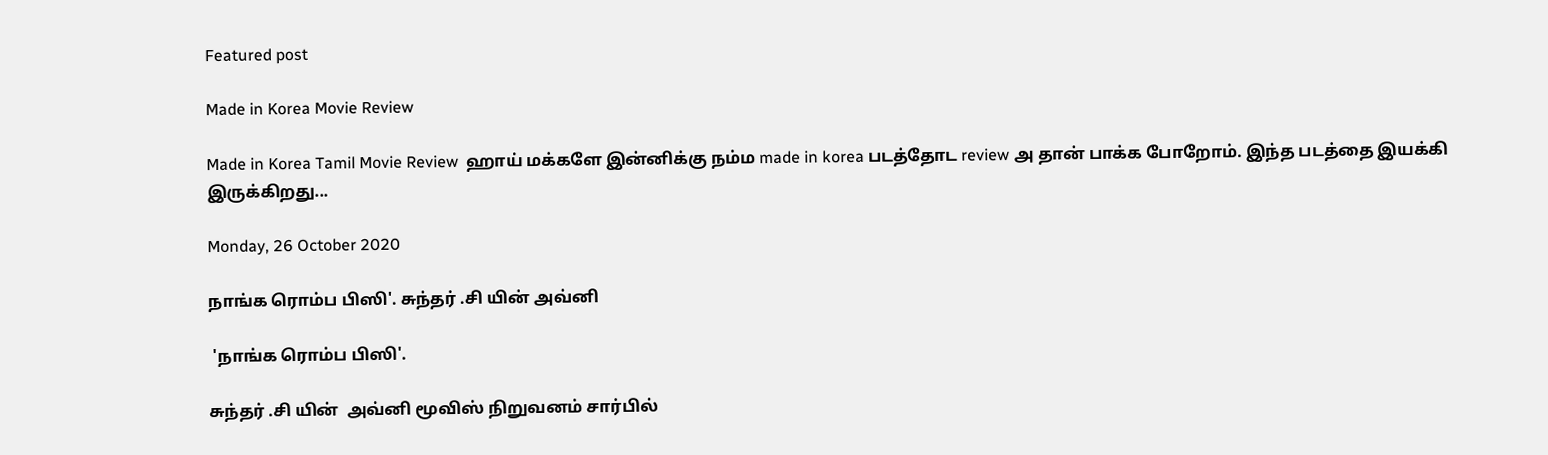Featured post

Made in Korea Movie Review

Made in Korea Tamil Movie Review  ஹாய் மக்களே இன்னிக்கு நம்ம made in korea படத்தோட review அ தான் பாக்க போறோம். இந்த படத்தை இயக்கி இருக்கிறது...

Monday, 26 October 2020

நாங்க ரொம்ப பிஸி'. சுந்தர் .சி யின் அவ்னி

 'நாங்க ரொம்ப பிஸி'.

சுந்தர் .சி யின்  அவ்னி மூவிஸ் நிறுவனம் சார்பில்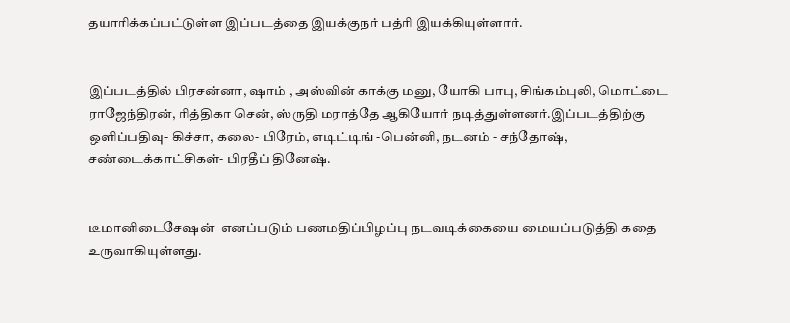தயாரிக்கப்பட்டுள்ள இப்படத்தை இயக்குநர் பத்ரி இயக்கியுள்ளார்.


இப்படத்தில் பிரசன்னா, ஷாம் , அஸ்வின் காக்கு மனு, யோகி பாபு, சிங்கம்புலி, மொட்டை ராஜேந்திரன், ரித்திகா சென், ஸ்ருதி மராத்தே ஆகியோர் நடித்துள்ளனர்.இப்படத்திற்கு ஒளிப்பதிவு- கிச்சா, கலை- பிரேம், எடிட்டிங் -பென்னி, நடனம் - சந்தோஷ், சண்டைக்காட்சிகள்- பிரதீப் தினேஷ்.


டீமானிடைசேஷன்  எனப்படும் பணமதிப்பிழப்பு நடவடிக்கையை மையப்படுத்தி கதை உருவாகியுள்ளது.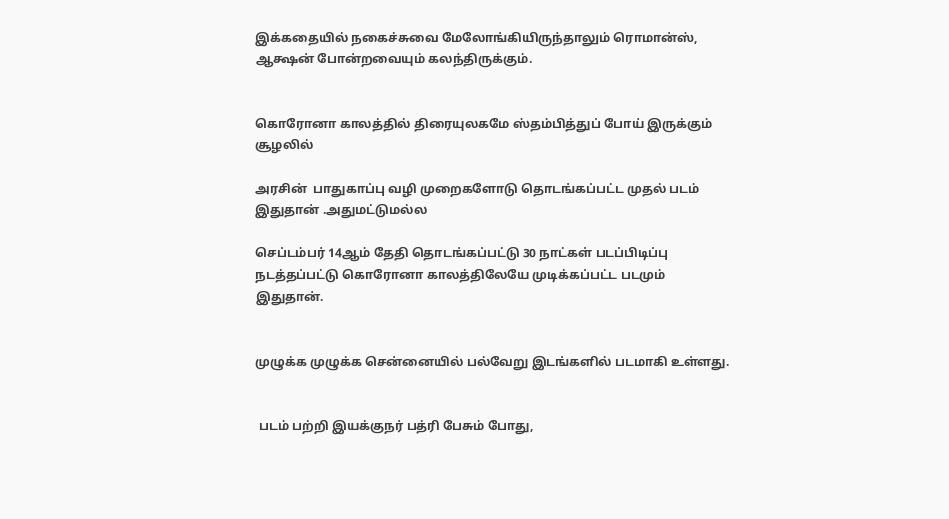இக்கதையில் நகைச்சுவை மேலோங்கியிருந்தாலும் ரொமான்ஸ், ஆக்ஷன் போன்றவையும் கலந்திருக்கும்.


கொரோனா காலத்தில் திரையுலகமே ஸ்தம்பித்துப் போய் இருக்கும் சூழலில்

அரசின்  பாதுகாப்பு வழி முறைகளோடு தொடங்கப்பட்ட முதல் படம் இதுதான் .அதுமட்டுமல்ல

செப்டம்பர் 14ஆம் தேதி தொடங்கப்பட்டு 30 நாட்கள் படப்பிடிப்பு நடத்தப்பட்டு கொரோனா காலத்திலேயே முடிக்கப்பட்ட படமும் இதுதான்.


முழுக்க முழுக்க சென்னையில் பல்வேறு இடங்களில் படமாகி உள்ளது.


 படம் பற்றி இயக்குநர் பத்ரி பேசும் போது,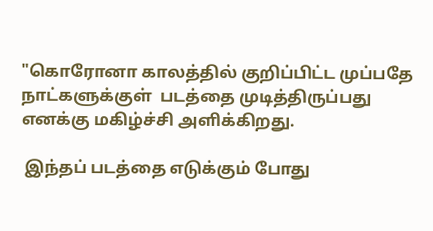"கொரோனா காலத்தில் குறிப்பிட்ட முப்பதே நாட்களுக்குள்  படத்தை முடித்திருப்பது எனக்கு மகிழ்ச்சி அளிக்கிறது.

 இந்தப் படத்தை எடுக்கும் போது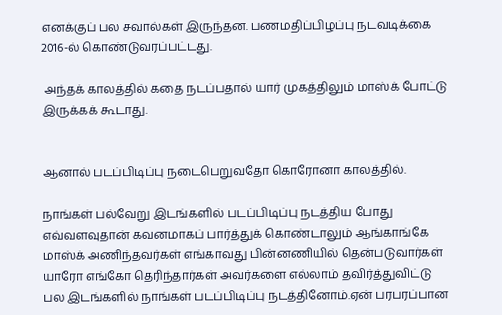எனக்குப் பல சவால்கள் இருந்தன. பணமதிப்பிழப்பு நடவடிக்கை 2016-ல் கொண்டுவரப்பட்டது.

 அந்தக் காலத்தில் கதை நடப்பதால் யார் முகத்திலும் மாஸ்க் போட்டு இருக்கக் கூடாது.


ஆனால் படப்பிடிப்பு நடைபெறுவதோ கொரோனா காலத்தில்.

நாங்கள் பல்வேறு இடங்களில் படப்பிடிப்பு நடத்திய போது எவ்வளவுதான் கவனமாகப் பார்த்துக் கொண்டாலும் ஆங்காங்கே  மாஸ்க் அணிந்தவர்கள் எங்காவது பின்னணியில் தென்படுவார்கள் யாரோ எங்கோ தெரிந்தார்கள் அவர்களை எல்லாம் தவிர்த்துவிட்டு பல இடங்களில் நாங்கள் படப்பிடிப்பு நடத்தினோம்.ஏன் பரபரப்பான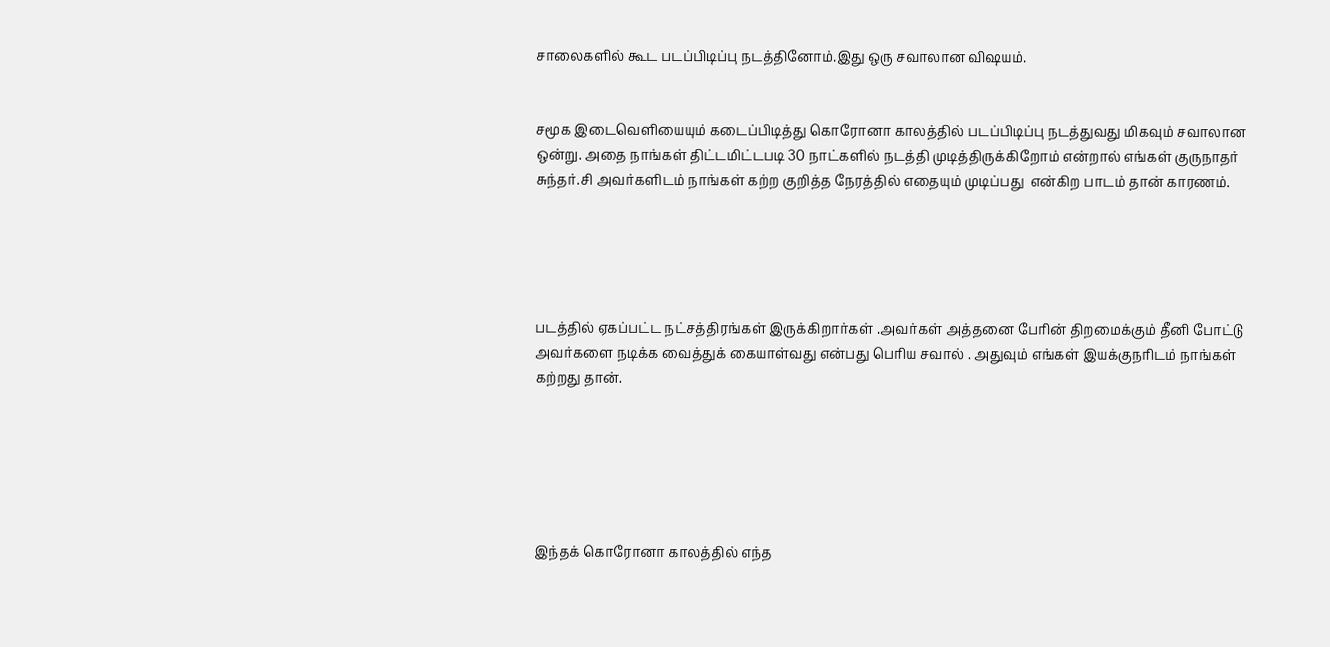சாலைகளில் கூட படப்பிடிப்பு நடத்தினோம்.இது ஒரு சவாலான விஷயம்.


சமூக இடைவெளியையும் கடைப்பிடித்து கொரோனா காலத்தில் படப்பிடிப்பு நடத்துவது மிகவும் சவாலான ஒன்று. அதை நாங்கள் திட்டமிட்டபடி 30 நாட்களில் நடத்தி முடித்திருக்கிறோம் என்றால் எங்கள் குருநாதர் சுந்தர்.சி அவர்களிடம் நாங்கள் கற்ற குறித்த நேரத்தில் எதையும் முடிப்பது  என்கிற பாடம் தான் காரணம்.





படத்தில் ஏகப்பட்ட நட்சத்திரங்கள் இருக்கிறார்கள் .அவர்கள் அத்தனை பேரின் திறமைக்கும் தீனி போட்டு அவர்களை நடிக்க வைத்துக் கையாள்வது என்பது பெரிய சவால் . அதுவும் எங்கள் இயக்குநரிடம் நாங்கள் கற்றது தான்.






இந்தக் கொரோனா காலத்தில் எந்த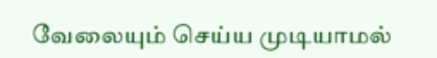வேலையும் செய்ய முடியாமல்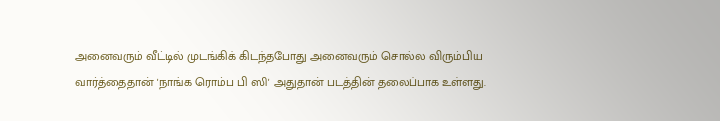அனைவரும் வீட்டில் முடங்கிக் கிடந்தபோது அனைவரும் சொல்ல விரும்பிய வார்த்தைதான் 'நாங்க ரொம்ப பி ஸி' அதுதான் படத்தின் தலைப்பாக உள்ளது.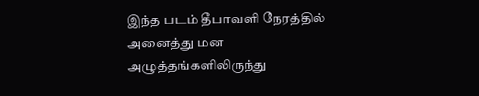இந்த படம் தீபாவளி நேரத்தில் அனைத்து மன அழுத்தங்களிலிருந்து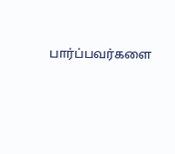பார்ப்பவர்களை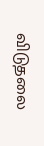விடுதலை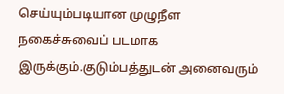செய்யும்படியான முழுநீள நகைச்சுவைப் படமாக இருக்கும்.குடும்பத்துடன் அனைவரும்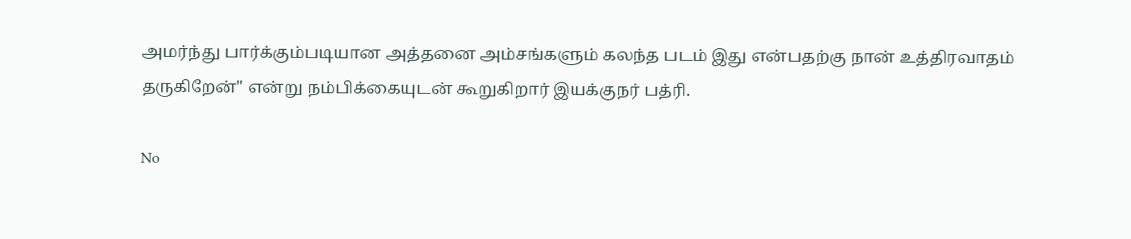அமர்ந்து பார்க்கும்படியான அத்தனை அம்சங்களும் கலந்த படம் இது என்பதற்கு நான் உத்திரவாதம் தருகிறேன்" என்று நம்பிக்கையுடன் கூறுகிறார் இயக்குநர் பத்ரி.

No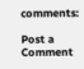comments:

Post a Comment